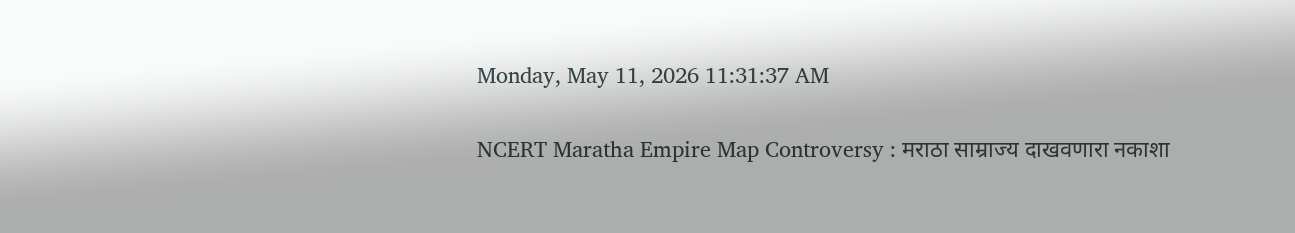Monday, May 11, 2026 11:31:37 AM

NCERT Maratha Empire Map Controversy : मराठा साम्राज्य दाखवणारा नकाशा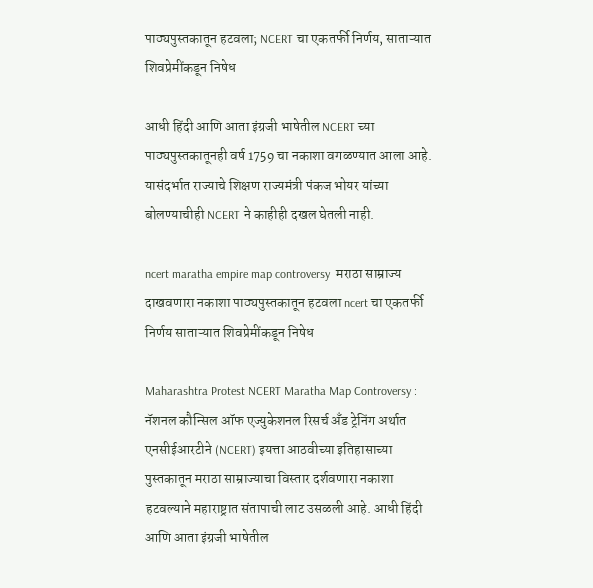पाठ्यपुस्तकातून हटवला; NCERT चा एकतर्फी निर्णय, साताऱ्यात शिवप्रेमींकडून निषेध

आधी हिंदी आणि आता इंग्रजी भाषेतील NCERT च्या पाठ्यपुस्तकातूनही वर्ष 1759 चा नकाशा वगळण्यात आला आहे. यासंदर्भात राज्याचे शिक्षण राज्यमंत्री पंकज भोयर यांच्या बोलण्याचीही NCERT ने काहीही दखल घेतली नाही.

ncert maratha empire map controversy  मराठा साम्राज्य दाखवणारा नकाशा पाठ्यपुस्तकातून हटवला ncert चा एकतर्फी निर्णय साताऱ्यात शिवप्रेमींकडून निषेध

Maharashtra Protest NCERT Maratha Map Controversy : नॅशनल कौन्सिल ऑफ एज्युकेशनल रिसर्च अँड ट्रेनिंग अर्थात एनसीईआरटीने (NCERT) इयत्ता आठवीच्या इतिहासाच्या पुस्तकातून मराठा साम्राज्याचा विस्तार दर्शवणारा नकाशा हटवल्याने महाराष्ट्रात संतापाची लाट उसळली आहे. आधी हिंदी आणि आता इंग्रजी भाषेतील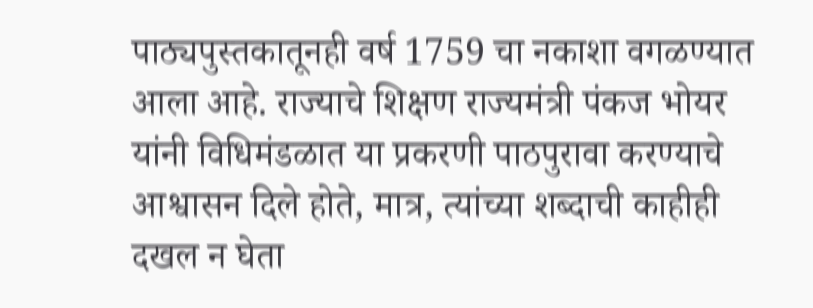पाठ्यपुस्तकातूनही वर्ष 1759 चा नकाशा वगळण्यात आला आहे. राज्याचे शिक्षण राज्यमंत्री पंकज भोयर यांनी विधिमंडळात या प्रकरणी पाठपुरावा करण्याचे आश्वासन दिले होते, मात्र, त्यांच्या शब्दाची काहीही दखल न घेता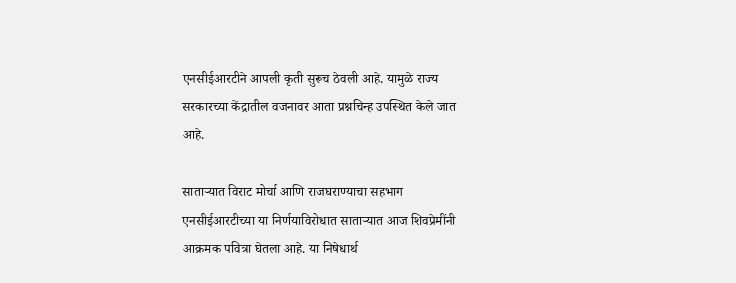एनसीईआरटीने आपली कृती सुरूच ठेवली आहे. यामुळे राज्य सरकारच्या केंद्रातील वजनावर आता प्रश्नचिन्ह उपस्थित केले जात आहे.

साताऱ्यात विराट मोर्चा आणि राजघराण्याचा सहभाग
एनसीईआरटीच्या या निर्णयाविरोधात साताऱ्यात आज शिवप्रेमींनी आक्रमक पवित्रा घेतला आहे. या निषेधार्थ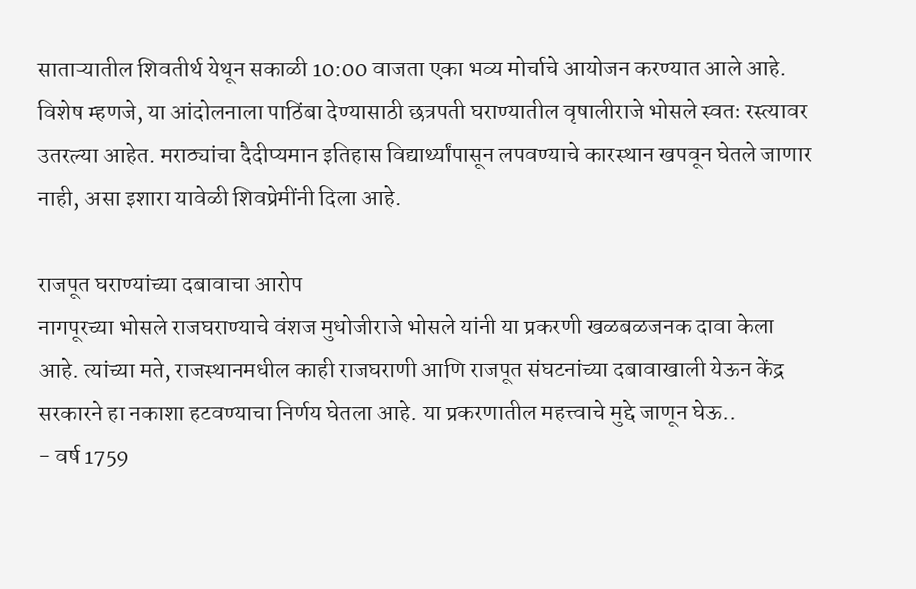साताऱ्यातील शिवतीर्थ येथून सकाळी 10:00 वाजता एका भव्य मोर्चाचे आयोजन करण्यात आले आहे. विशेष म्हणजे, या आंदोलनाला पाठिंबा देण्यासाठी छत्रपती घराण्यातील वृषालीराजे भोसले स्वतः रस्त्यावर उतरल्या आहेत. मराठ्यांचा दैदीप्यमान इतिहास विद्यार्थ्यांपासून लपवण्याचे कारस्थान खपवून घेतले जाणार नाही, असा इशारा यावेळी शिवप्रेमींनी दिला आहे.

राजपूत घराण्यांच्या दबावाचा आरोप
नागपूरच्या भोसले राजघराण्याचे वंशज मुधोजीराजे भोसले यांनी या प्रकरणी खळबळजनक दावा केला आहे. त्यांच्या मते, राजस्थानमधील काही राजघराणी आणि राजपूत संघटनांच्या दबावाखाली येऊन केंद्र सरकारने हा नकाशा हटवण्याचा निर्णय घेतला आहे. या प्रकरणातील महत्त्वाचे मुद्दे जाणून घेऊ..
- वर्ष 1759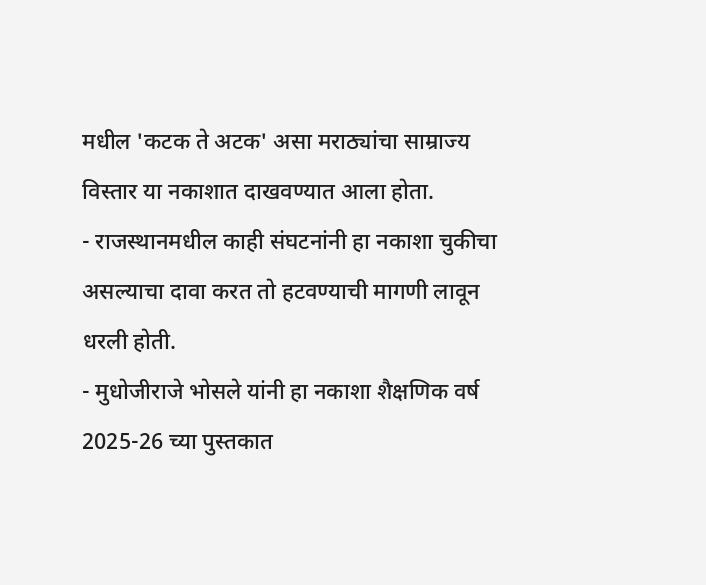मधील 'कटक ते अटक' असा मराठ्यांचा साम्राज्य विस्तार या नकाशात दाखवण्यात आला होता.
- राजस्थानमधील काही संघटनांनी हा नकाशा चुकीचा असल्याचा दावा करत तो हटवण्याची मागणी लावून धरली होती.
- मुधोजीराजे भोसले यांनी हा नकाशा शैक्षणिक वर्ष 2025-26 च्या पुस्तकात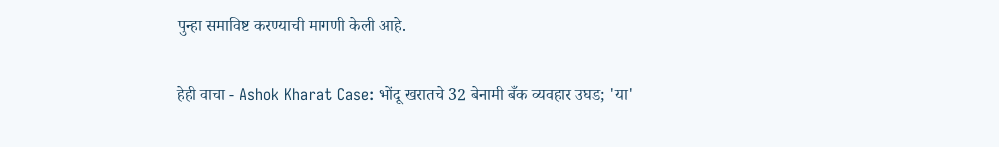पुन्हा समाविष्ट करण्याची मागणी केली आहे.

हेही वाचा - Ashok Kharat Case: भोंदू खरातचे 32 बेनामी बँक व्यवहार उघड; 'या'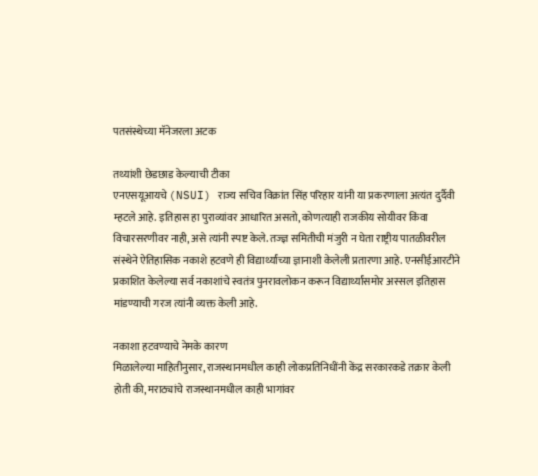पतसंस्थेच्या मॅनेजरला अटक

तथ्यांशी छेडछाड केल्याची टीका
एनएसयूआयचे (NSUI) राज्य सचिव विक्रांत सिंह परिहार यांनी या प्रकरणाला अत्यंत दुर्दैवी म्हटले आहे. इतिहास हा पुराव्यांवर आधारित असतो, कोणत्याही राजकीय सोयीवर किंवा विचारसरणीवर नाही, असे त्यांनी स्पष्ट केले. तज्ज्ञ समितीची मंजुरी न घेता राष्ट्रीय पातळीवरील संस्थेने ऐतिहासिक नकाशे हटवणे ही विद्यार्थ्यांच्या ज्ञानाशी केलेली प्रतारणा आहे. एनसीईआरटीने प्रकाशित केलेल्या सर्व नकाशांचे स्वतंत्र पुनरावलोकन करून विद्यार्थ्यांसमोर अस्सल इतिहास मांडण्याची गरज त्यांनी व्यक्त केली आहे.

नकाशा हटवण्याचे नेमके कारण
मिळालेल्या माहितीनुसार, राजस्थानमधील काही लोकप्रतिनिधींनी केंद्र सरकारकडे तक्रार केली होती की, मराठ्यांचे राजस्थानमधील काही भागांवर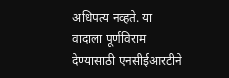अधिपत्य नव्हते. या वादाला पूर्णविराम देण्यासाठी एनसीईआरटीने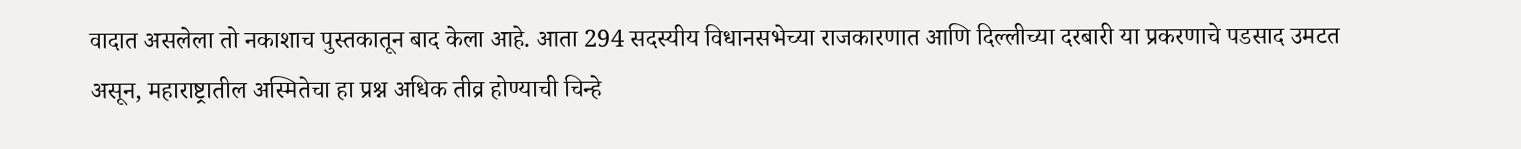वादात असलेला तो नकाशाच पुस्तकातून बाद केला आहे. आता 294 सदस्यीय विधानसभेच्या राजकारणात आणि दिल्लीच्या दरबारी या प्रकरणाचे पडसाद उमटत असून, महाराष्ट्रातील अस्मितेचा हा प्रश्न अधिक तीव्र होण्याची चिन्हे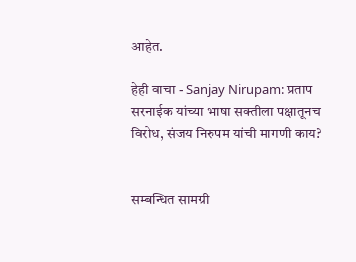आहेत.

हेही वाचा - Sanjay Nirupam: प्रताप सरनाईक यांच्या भाषा सक्तीला पक्षातूनच विरोध, संजय निरुपम यांची मागणी काय?


सम्बन्धित सामग्री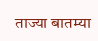ताज्या बातम्या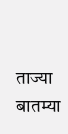ताज्या बातम्या